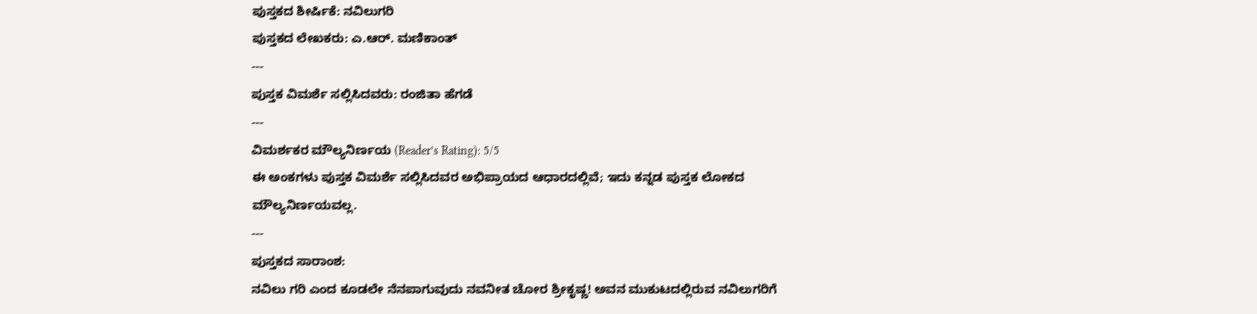ಪುಸ್ತಕದ ಶೀರ್ಷಿಕೆ: ನವಿಲುಗರಿ
ಪುಸ್ತಕದ ಲೇಖಕರು: ಎ.ಆರ್. ಮಣಿಕಾಂತ್
---
ಪುಸ್ತಕ ವಿಮರ್ಶೆ ಸಲ್ಲಿಸಿದವರು: ರಂಜಿತಾ ಹೆಗಡೆ
---
ವಿಮರ್ಶಕರ ಮೌಲ್ಯನಿರ್ಣಯ (Reader’s Rating): 5/5
ಈ ಅಂಕಗಳು ಪುಸ್ತಕ ವಿಮರ್ಶೆ ಸಲ್ಲಿಸಿದವರ ಅಭಿಪ್ರಾಯದ ಆಧಾರದಲ್ಲಿವೆ; ಇದು ಕನ್ನಡ ಪುಸ್ತಕ ಲೋಕದ ಮೌಲ್ಯನಿರ್ಣಯವಲ್ಲ.
---
ಪುಸ್ತಕದ ಸಾರಾಂಶ:
ನವಿಲು ಗರಿ ಎಂದ ಕೂಡಲೇ ನೆನಪಾಗುವುದು ನವನೀತ ಚೋರ ಶ್ರೀಕೃಷ್ಣ! ಅವನ ಮುಕುಟದಲ್ಲಿರುವ ನವಿಲುಗರಿಗೆ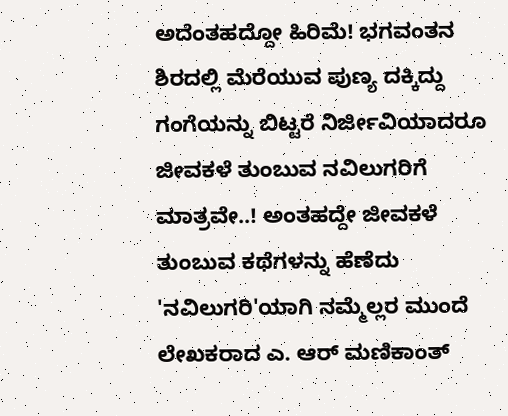ಅದೆಂತಹದ್ದೋ ಹಿರಿಮೆ! ಭಗವಂತನ ಶಿರದಲ್ಲಿ ಮೆರೆಯುವ ಪುಣ್ಯ ದಕ್ಕಿದ್ದು ಗಂಗೆಯನ್ನು ಬಿಟ್ಟರೆ ನಿರ್ಜೀವಿಯಾದರೂ ಜೀವಕಳೆ ತುಂಬುವ ನವಿಲುಗರಿಗೆ ಮಾತ್ರವೇ..! ಅಂತಹದ್ದೇ ಜೀವಕಳೆ ತುಂಬುವ ಕಥೆಗಳನ್ನು ಹೆಣೆದು 'ನವಿಲುಗರಿ'ಯಾಗಿ ನಮ್ಮೆಲ್ಲರ ಮುಂದೆ ಲೇಖಕರಾದ ಎ. ಆರ್ ಮಣಿಕಾಂತ್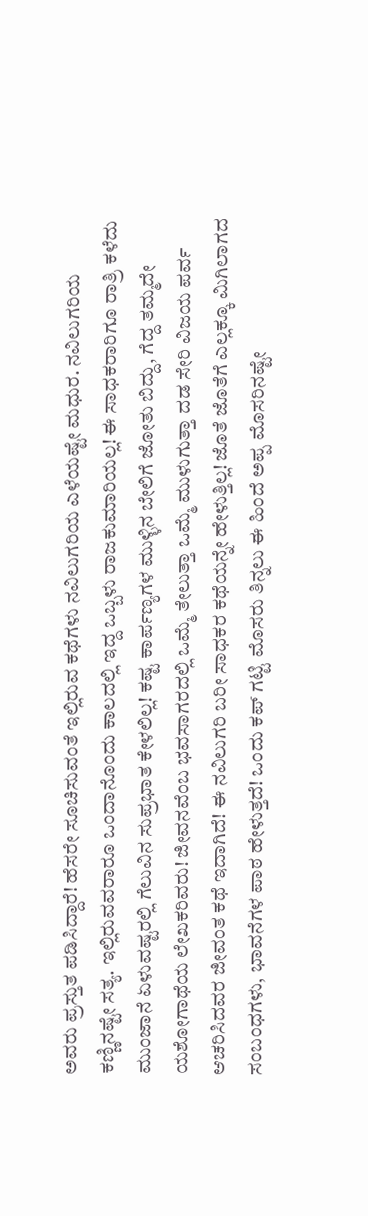ಅವರು ಪ್ರಸ್ತುತ ಪಡಿಸಿದ್ದಾರೆ! ಹೆಸರೇ ಸೂಚಿಸುವಂತೆ ಇಲ್ಲಿರುವ ಕಥೆಗಳು ನವಿಲುಗರಿಯ ಎಳೆಯಷ್ಟೇ ಮಧುರ. ನವಿಲುಗರಿಯ ಕಣ್ಣಿನಷ್ಟೇ ಸತ್ಯ. ಇಲ್ಲಿರುವವರಾರೂ ಒಂದಾನೊಂದು ಕಾಲದಲ್ಲಿ ಇದ್ದ ಒಬ್ಬಳು ರಾಜಕುಮಾರಿಯಲ್ಲ! ಈ ಸಾಧಕರಾರಿಗೂ ರಾತ್ರಿ ಕಳೆದು ಮುಂಜಾನೆ ಏಳುವಷ್ಟರಲ್ಲಿ ಗೆಲುವಿನ ಸುಪ್ರಭಾತ ಕೇಳಲಿಲ್ಲ! ಕಷ್ಟ ಕಾರ್ಪಣ್ಯಗಳ ಮುಳ್ಳಿನ ಬೇಲಿಗೆ ಜೋತು ಬಿದ್ದು, ಗೆದ್ದ ತಮ್ಮದೇ ಯಶೋಗಾಥೆಯ ಲೇಖಕರಿವರು! ಜೀವನವೆಂಬ ಭವಸಾಗರದಲ್ಲಿ ಒಮ್ಮೆ ತೇಲುತ್ತಾ ಒಮ್ಮೆ ಮುಳುಗುತ್ತಾ ದಡ ಸೇರಿ ವಿಜಯ ಪರ್ವ ಆಚರಿಸಿದವರ ಜೀವಂತ ಕಥೆ ಇದಾಗಿದೆ! ಈ ನವಿಲುಗರಿ ಬರೀ ಸಾಧಕರ ಕಥೆಯನ್ನೇ ಹೇಳುತ್ತಿಲ್ಲ! ಜೊತೆ ಜೊತೆಗೆ ಎಲ್ಲಕ್ಕೂ ಮಿಗಿಲಾಗದ ಸಂಬಂಧಗಳು, ಭಾವನೆಗಳ ಪಾಠ ಹೇಳುತ್ತದೆ! ಒಂದು ಕಪ್ ಗಟ್ಟಿ ಮೊಸರು ತಿನ್ನಲು ಈ ಹಿಂದೆ ಅಪ್ಪ ಮೊಸರಿನಷ್ಟೇ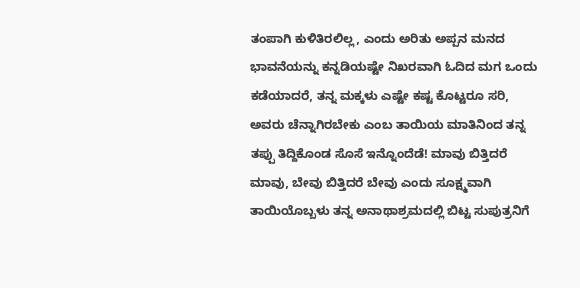ತಂಪಾಗಿ ಕುಳಿತಿರಲಿಲ್ಲ, ಎಂದು ಅರಿತು ಅಪ್ಪನ ಮನದ ಭಾವನೆಯನ್ನು ಕನ್ನಡಿಯಷ್ಟೇ ನಿಖರವಾಗಿ ಓದಿದ ಮಗ ಒಂದು ಕಡೆಯಾದರೆ, ತನ್ನ ಮಕ್ಕಳು ಎಷ್ಟೇ ಕಷ್ಟ ಕೊಟ್ಟರೂ ಸರಿ, ಅವರು ಚೆನ್ನಾಗಿರಬೇಕು ಎಂಬ ತಾಯಿಯ ಮಾತಿನಿಂದ ತನ್ನ ತಪ್ಪು ತಿದ್ದಿಕೊಂಡ ಸೊಸೆ ಇನ್ನೊಂದೆಡೆ! ಮಾವು ಬಿತ್ತಿದರೆ ಮಾವು, ಬೇವು ಬಿತ್ತಿದರೆ ಬೇವು ಎಂದು ಸೂಕ್ಷ್ಮವಾಗಿ ತಾಯಿಯೊಬ್ಬಳು ತನ್ನ ಅನಾಥಾಶ್ರಮದಲ್ಲಿ ಬಿಟ್ಟ ಸುಪುತ್ರನಿಗೆ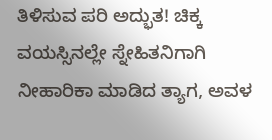ತಿಳಿಸುವ ಪರಿ ಅದ್ಭುತ! ಚಿಕ್ಕ ವಯಸ್ಸಿನಲ್ಲೇ ಸ್ನೇಹಿತನಿಗಾಗಿ ನೀಹಾರಿಕಾ ಮಾಡಿದ ತ್ಯಾಗ, ಅವಳ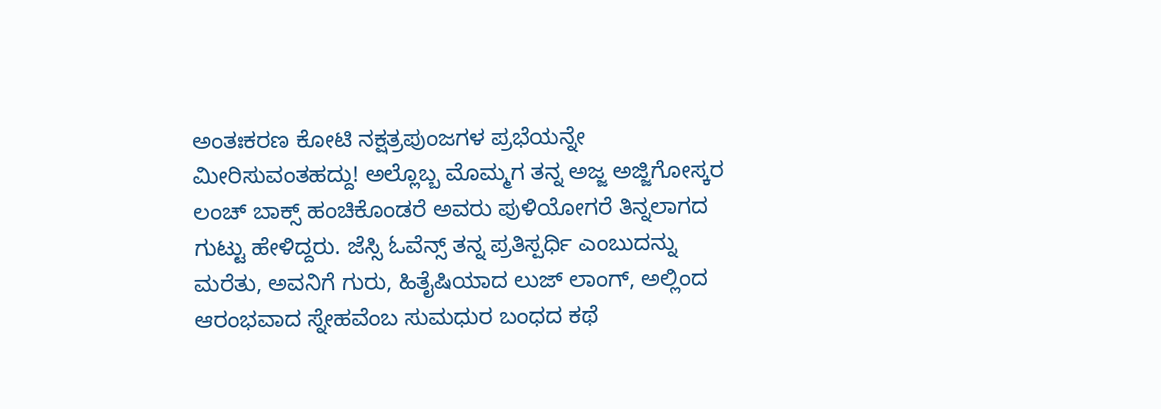ಅಂತಃಕರಣ ಕೋಟಿ ನಕ್ಷತ್ರಪುಂಜಗಳ ಪ್ರಭೆಯನ್ನೇ ಮೀರಿಸುವಂತಹದ್ದು! ಅಲ್ಲೊಬ್ಬ ಮೊಮ್ಮಗ ತನ್ನ ಅಜ್ಜ ಅಜ್ಜಿಗೋಸ್ಕರ ಲಂಚ್ ಬಾಕ್ಸ್ ಹಂಚಿಕೊಂಡರೆ ಅವರು ಪುಳಿಯೋಗರೆ ತಿನ್ನಲಾಗದ ಗುಟ್ಟು ಹೇಳಿದ್ದರು. ಜೆಸ್ಸಿ ಓವೆನ್ಸ್ ತನ್ನ ಪ್ರತಿಸ್ಪರ್ಧಿ ಎಂಬುದನ್ನು ಮರೆತು, ಅವನಿಗೆ ಗುರು, ಹಿತೈಷಿಯಾದ ಲುಜ್ ಲಾಂಗ್, ಅಲ್ಲಿಂದ ಆರಂಭವಾದ ಸ್ನೇಹವೆಂಬ ಸುಮಧುರ ಬಂಧದ ಕಥೆ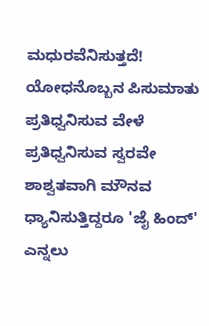ಮಧುರವೆನಿಸುತ್ತದೆ! ಯೋಧನೊಬ್ಬನ ಪಿಸುಮಾತು ಪ್ರತಿಧ್ವನಿಸುವ ವೇಳೆ ಪ್ರತಿಧ್ವನಿಸುವ ಸ್ವರವೇ ಶಾಶ್ವತವಾಗಿ ಮೌನವ ಧ್ಯಾನಿಸುತ್ತಿದ್ದರೂ 'ಜೈ ಹಿಂದ್' ಎನ್ನಲು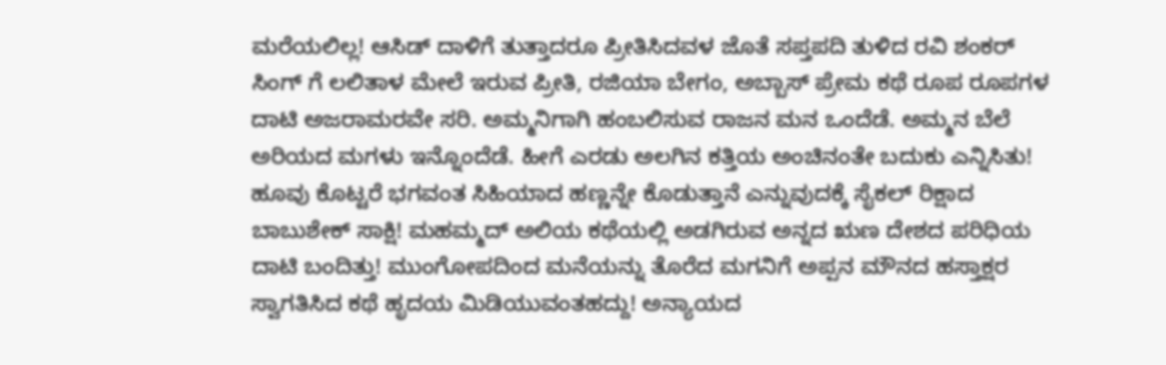ಮರೆಯಲಿಲ್ಲ! ಆಸಿಡ್ ದಾಳಿಗೆ ತುತ್ತಾದರೂ ಪ್ರೀತಿಸಿದವಳ ಜೊತೆ ಸಪ್ತಪದಿ ತುಳಿದ ರವಿ ಶಂಕರ್ ಸಿಂಗ್ ಗೆ ಲಲಿತಾಳ ಮೇಲೆ ಇರುವ ಪ್ರೀತಿ, ರಜಿಯಾ ಬೇಗಂ, ಅಬ್ಬಾಸ್ ಪ್ರೇಮ ಕಥೆ ರೂಪ ರೂಪಗಳ ದಾಟಿ ಅಜರಾಮರವೇ ಸರಿ. ಅಮ್ಮನಿಗಾಗಿ ಹಂಬಲಿಸುವ ರಾಜನ ಮನ ಒಂದೆಡೆ. ಅಮ್ಮನ ಬೆಲೆ ಅರಿಯದ ಮಗಳು ಇನ್ನೊಂದೆಡೆ. ಹೀಗೆ ಎರಡು ಅಲಗಿನ ಕತ್ತಿಯ ಅಂಚಿನಂತೇ ಬದುಕು ಎನ್ನಿಸಿತು! ಹೂವು ಕೊಟ್ಟರೆ ಭಗವಂತ ಸಿಹಿಯಾದ ಹಣ್ಣನ್ನೇ ಕೊಡುತ್ತಾನೆ ಎನ್ನುವುದಕ್ಕೆ ಸೈಕಲ್ ರಿಕ್ಷಾದ ಬಾಬುಶೇಕ್ ಸಾಕ್ಷಿ! ಮಹಮ್ಮದ್ ಅಲಿಯ ಕಥೆಯಲ್ಲಿ ಅಡಗಿರುವ ಅನ್ನದ ಋಣ ದೇಶದ ಪರಿಧಿಯ ದಾಟಿ ಬಂದಿತ್ತು! ಮುಂಗೋಪದಿಂದ ಮನೆಯನ್ನು ತೊರೆದ ಮಗನಿಗೆ ಅಪ್ಪನ ಮೌನದ ಹಸ್ತಾಕ್ಷರ ಸ್ವಾಗತಿಸಿದ ಕಥೆ ಹೃದಯ ಮಿಡಿಯುವಂತಹದ್ದು! ಅನ್ಯಾಯದ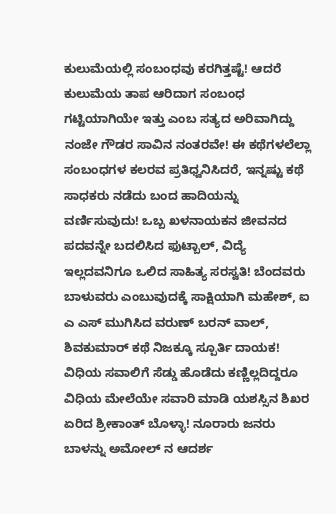ಕುಲುಮೆಯಲ್ಲಿ ಸಂಬಂಧವು ಕರಗಿತ್ತಷ್ಟೆ! ಆದರೆ ಕುಲುಮೆಯ ತಾಪ ಆರಿದಾಗ ಸಂಬಂಧ ಗಟ್ಟಿಯಾಗಿಯೇ ಇತ್ತು ಎಂಬ ಸತ್ಯದ ಅರಿವಾಗಿದ್ದು ನಂಜೇ ಗೌಡರ ಸಾವಿನ ನಂತರವೇ! ಈ ಕಥೆಗಳಲೆಲ್ಲಾ ಸಂಬಂಧಗಳ ಕಲರವ ಪ್ರತಿಧ್ವನಿಸಿದರೆ, ಇನ್ನಷ್ಟು ಕಥೆ ಸಾಧಕರು ನಡೆದು ಬಂದ ಹಾದಿಯನ್ನು ವರ್ಣಿಸುವುದು! ಒಬ್ಬ ಖಳನಾಯಕನ ಜೀವನದ ಪದವನ್ನೇ ಬದಲಿಸಿದ ಫುಟ್ಬಾಲ್, ವಿದ್ಯೆ ಇಲ್ಲದವನಿಗೂ ಒಲಿದ ಸಾಹಿತ್ಯ ಸರಸ್ವತಿ! ಬೆಂದವರು ಬಾಳುವರು ಎಂಬುವುದಕ್ಕೆ ಸಾಕ್ಷಿಯಾಗಿ ಮಹೇಶ್, ಐ ಎ ಎಸ್ ಮುಗಿಸಿದ ವರುಣ್ ಬರನ್ ವಾಲ್, ಶಿವಕುಮಾರ್ ಕಥೆ ನಿಜಕ್ಕೂ ಸ್ಪೂರ್ತಿ ದಾಯಕ! ವಿಧಿಯ ಸವಾಲಿಗೆ ಸೆಡ್ಡು ಹೊಡೆದು ಕಣ್ಣಿಲ್ಲದಿದ್ದರೂ ವಿಧಿಯ ಮೇಲೆಯೇ ಸವಾರಿ ಮಾಡಿ ಯಶಸ್ಸಿನ ಶಿಖರ ಏರಿದ ಶ್ರೀಕಾಂತ್ ಬೊಳ್ಳಾ! ನೂರಾರು ಜನರು ಬಾಳನ್ನು ಅಮೋಲ್ ನ ಆದರ್ಶ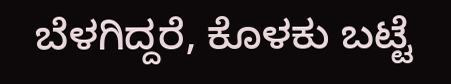ಬೆಳಗಿದ್ದರೆ, ಕೊಳಕು ಬಟ್ಟೆ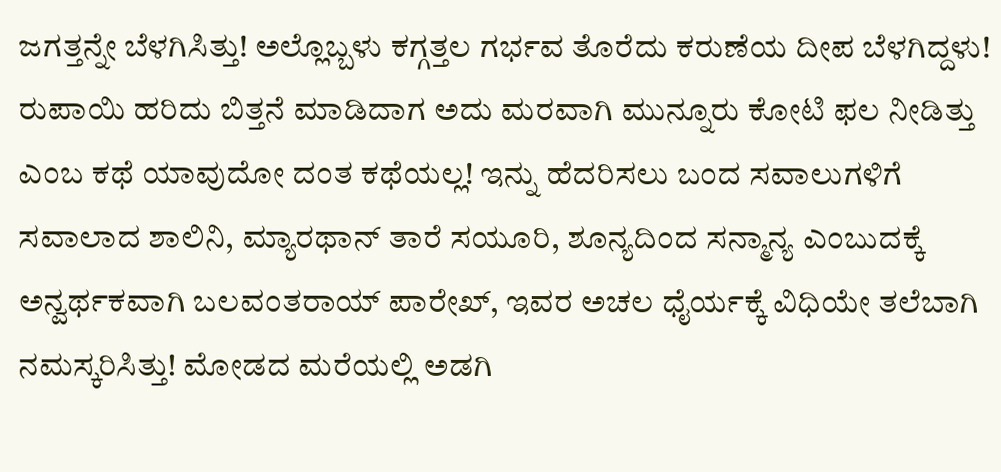ಜಗತ್ತನ್ನೇ ಬೆಳಗಿಸಿತ್ತು! ಅಲ್ಲೊಬ್ಬಳು ಕಗ್ಗತ್ತಲ ಗರ್ಭವ ತೊರೆದು ಕರುಣೆಯ ದೀಪ ಬೆಳಗಿದ್ದಳು! ರುಪಾಯಿ ಹರಿದು ಬಿತ್ತನೆ ಮಾಡಿದಾಗ ಅದು ಮರವಾಗಿ ಮುನ್ನೂರು ಕೋಟಿ ಫಲ ನೀಡಿತ್ತು ಎಂಬ ಕಥೆ ಯಾವುದೋ ದಂತ ಕಥೆಯಲ್ಲ! ಇನ್ನು ಹೆದರಿಸಲು ಬಂದ ಸವಾಲುಗಳಿಗೆ ಸವಾಲಾದ ಶಾಲಿನಿ, ಮ್ಯಾರಥಾನ್ ತಾರೆ ಸಯೂರಿ, ಶೂನ್ಯದಿಂದ ಸನ್ಮಾನ್ಯ ಎಂಬುದಕ್ಕೆ ಅನ್ವರ್ಥಕವಾಗಿ ಬಲವಂತರಾಯ್ ಪಾರೇಖ್, ಇವರ ಅಚಲ ಧೈರ್ಯಕ್ಕೆ ವಿಧಿಯೇ ತಲೆಬಾಗಿ ನಮಸ್ಕರಿಸಿತ್ತು! ಮೋಡದ ಮರೆಯಲ್ಲಿ ಅಡಗಿ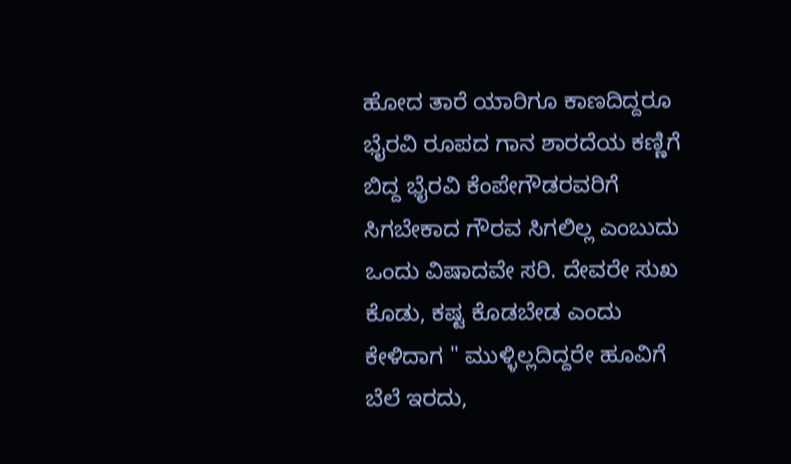ಹೋದ ತಾರೆ ಯಾರಿಗೂ ಕಾಣದಿದ್ದರೂ ಭೈರವಿ ರೂಪದ ಗಾನ ಶಾರದೆಯ ಕಣ್ಣಿಗೆ ಬಿದ್ದ ಭೈರವಿ ಕೆಂಪೇಗೌಡರವರಿಗೆ ಸಿಗಬೇಕಾದ ಗೌರವ ಸಿಗಲಿಲ್ಲ ಎಂಬುದು ಒಂದು ವಿಷಾದವೇ ಸರಿ. ದೇವರೇ ಸುಖ ಕೊಡು, ಕಷ್ಟ ಕೊಡಬೇಡ ಎಂದು ಕೇಳಿದಾಗ " ಮುಳ್ಳಿಲ್ಲದಿದ್ದರೇ ಹೂವಿಗೆ ಬೆಲೆ ಇರದು,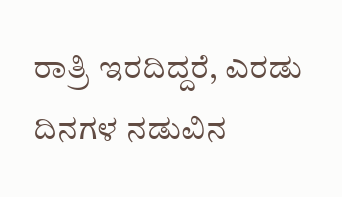ರಾತ್ರಿ ಇರದಿದ್ದರೆ, ಎರಡು ದಿನಗಳ ನಡುವಿನ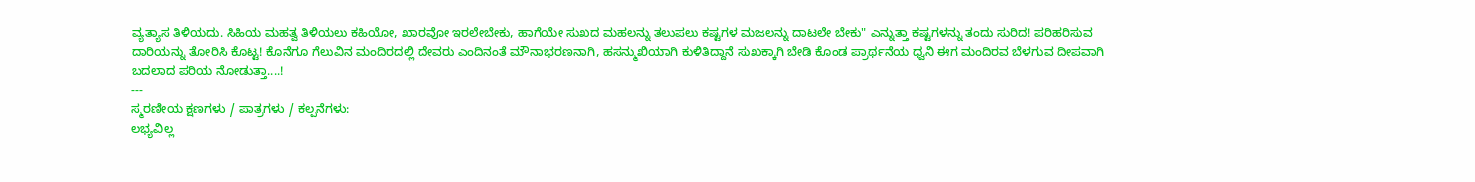ವ್ಯತ್ಯಾಸ ತಿಳಿಯದು. ಸಿಹಿಯ ಮಹತ್ವ ತಿಳಿಯಲು ಕಹಿಯೋ, ಖಾರವೋ ಇರಲೇಬೇಕು, ಹಾಗೆಯೇ ಸುಖದ ಮಹಲನ್ನು ತಲುಪಲು ಕಷ್ಟಗಳ ಮಜಲನ್ನು ದಾಟಲೇ ಬೇಕು" ಎನ್ನುತ್ತಾ ಕಷ್ಟಗಳನ್ನು ತಂದು ಸುರಿದ! ಪರಿಹರಿಸುವ ದಾರಿಯನ್ನು ತೋರಿಸಿ ಕೊಟ್ಟ! ಕೊನೆಗೂ ಗೆಲುವಿನ ಮಂದಿರದಲ್ಲಿ ದೇವರು ಎಂದಿನಂತೆ ಮೌನಾಭರಣನಾಗಿ, ಹಸನ್ಮುಖಿಯಾಗಿ ಕುಳಿತಿದ್ದಾನೆ ಸುಖಕ್ಕಾಗಿ ಬೇಡಿ ಕೊಂಡ ಪ್ರಾರ್ಥನೆಯ ಧ್ವನಿ ಈಗ ಮಂದಿರವ ಬೆಳಗುವ ದೀಪವಾಗಿ ಬದಲಾದ ಪರಿಯ ನೋಡುತ್ತಾ....!
---
ಸ್ಮರಣೀಯ ಕ್ಷಣಗಳು / ಪಾತ್ರಗಳು / ಕಲ್ಪನೆಗಳು:
ಲಭ್ಯವಿಲ್ಲ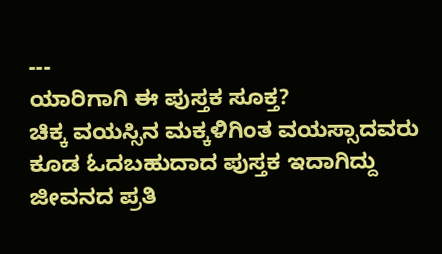---
ಯಾರಿಗಾಗಿ ಈ ಪುಸ್ತಕ ಸೂಕ್ತ?
ಚಿಕ್ಕ ವಯಸ್ಸಿನ ಮಕ್ಕಳಿಗಿಂತ ವಯಸ್ಸಾದವರು ಕೂಡ ಓದಬಹುದಾದ ಪುಸ್ತಕ ಇದಾಗಿದ್ದು ಜೀವನದ ಪ್ರತಿ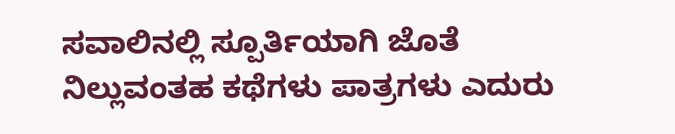ಸವಾಲಿನಲ್ಲಿ ಸ್ಪೂರ್ತಿಯಾಗಿ ಜೊತೆ ನಿಲ್ಲುವಂತಹ ಕಥೆಗಳು ಪಾತ್ರಗಳು ಎದುರು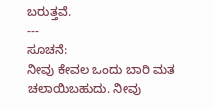ಬರುತ್ತವೆ.
---
ಸೂಚನೆ:
ನೀವು ಕೇವಲ ಒಂದು ಬಾರಿ ಮತ ಚಲಾಯಿಬಹುದು. ನೀವು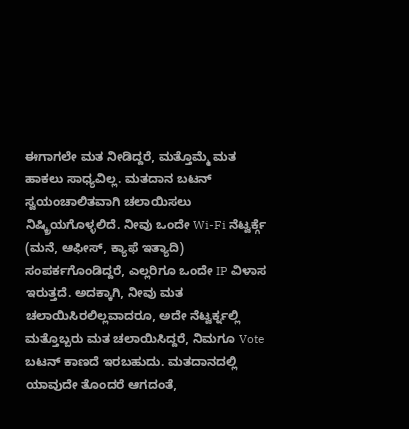ಈಗಾಗಲೇ ಮತ ನೀಡಿದ್ದರೆ, ಮತ್ತೊಮ್ಮೆ ಮತ ಹಾಕಲು ಸಾಧ್ಯವಿಲ್ಲ. ಮತದಾನ ಬಟನ್ ಸ್ವಯಂಚಾಲಿತವಾಗಿ ಚಲಾಯಿಸಲು ನಿಷ್ಕ್ರಿಯಗೊಳ್ಳಲಿದೆ. ನೀವು ಒಂದೇ Wi-Fi ನೆಟ್ವರ್ಕ್ಗೆ (ಮನೆ, ಆಫೀಸ್, ಕ್ಯಾಫೆ ಇತ್ಯಾದಿ) ಸಂಪರ್ಕಗೊಂಡಿದ್ದರೆ, ಎಲ್ಲರಿಗೂ ಒಂದೇ IP ವಿಳಾಸ ಇರುತ್ತದೆ. ಅದಕ್ಕಾಗಿ, ನೀವು ಮತ ಚಲಾಯಿಸಿರಲಿಲ್ಲವಾದರೂ, ಅದೇ ನೆಟ್ವರ್ಕ್ನಲ್ಲಿ ಮತ್ತೊಬ್ಬರು ಮತ ಚಲಾಯಿಸಿದ್ದರೆ, ನಿಮಗೂ Vote ಬಟನ್ ಕಾಣದೆ ಇರಬಹುದು. ಮತದಾನದಲ್ಲಿ ಯಾವುದೇ ತೊಂದರೆ ಆಗದಂತೆ,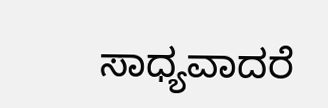ಸಾಧ್ಯವಾದರೆ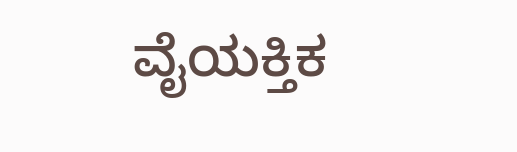ವೈಯಕ್ತಿಕ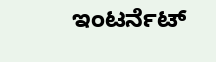ಇಂಟರ್ನೆಟ್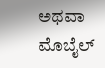ಅಥವಾ ಮೊಬೈಲ್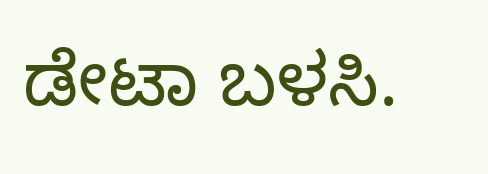ಡೇಟಾ ಬಳಸಿ.